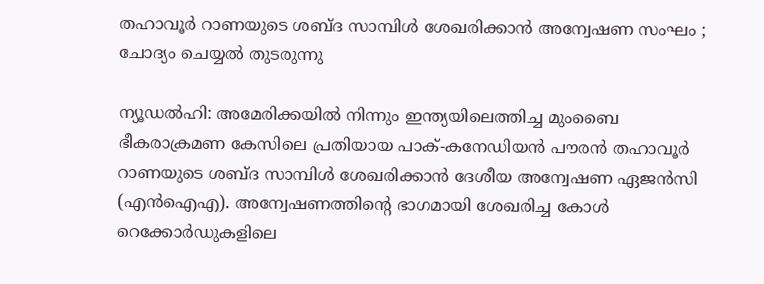തഹാവൂര്‍ റാണയുടെ ശബ്ദ സാമ്പിള്‍ ശേഖരിക്കാന്‍ അന്വേഷണ സംഘം ; ചോദ്യം ചെയ്യല്‍ തുടരുന്നു

ന്യൂഡല്‍ഹി: അമേരിക്കയില്‍ നിന്നും ഇന്ത്യയിലെത്തിച്ച മുംബൈ ഭീകരാക്രമണ കേസിലെ പ്രതിയായ പാക്-കനേഡിയന്‍ പൗരന്‍ തഹാവൂര്‍ റാണയുടെ ശബ്ദ സാമ്പിള്‍ ശേഖരിക്കാന്‍ ദേശീയ അന്വേഷണ ഏജന്‍സി (എന്‍ഐഎ). അന്വേഷണത്തിന്റെ ഭാഗമായി ശേഖരിച്ച കോള്‍ റെക്കോര്‍ഡുകളിലെ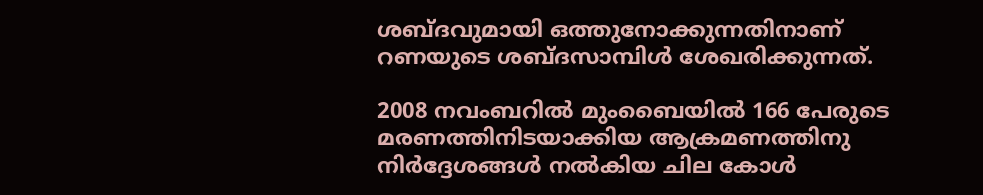ശബ്ദവുമായി ഒത്തുനോക്കുന്നതിനാണ് റണയുടെ ശബ്ദസാമ്പിള്‍ ശേഖരിക്കുന്നത്.

2008 നവംബറില്‍ മുംബൈയില്‍ 166 പേരുടെ മരണത്തിനിടയാക്കിയ ആക്രമണത്തിനു നിര്‍ദ്ദേശങ്ങള്‍ നല്‍കിയ ചില കോള്‍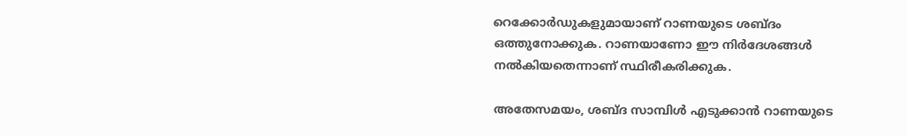റെക്കോര്‍ഡുകളുമായാണ് റാണയുടെ ശബ്ദം ഒത്തുനോക്കുക. റാണയാണോ ഈ നിര്‍ദേശങ്ങള്‍ നല്‍കിയതെന്നാണ് സ്ഥിരീകരിക്കുക.

അതേസമയം, ശബ്ദ സാമ്പിള്‍ എടുക്കാന്‍ റാണയുടെ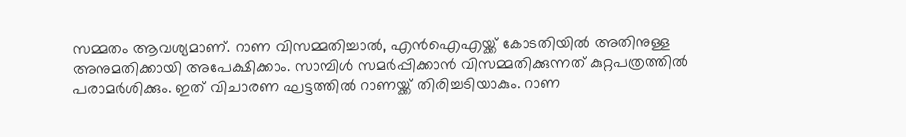സമ്മതം ആവശ്യമാണ്. റാണ വിസമ്മതിച്ചാല്‍, എന്‍ഐഎയ്ക്ക് കോടതിയില്‍ അതിനുള്ള അനുമതിക്കായി അപേക്ഷിക്കാം. സാമ്പിള്‍ സമര്‍പ്പിക്കാന്‍ വിസമ്മതിക്കുന്നത് കുറ്റപത്രത്തില്‍ പരാമര്‍ശിക്കും. ഇത് വിചാരണ ഘട്ടത്തില്‍ റാണയ്ക്ക് തിരിച്ചടിയാകും. റാണ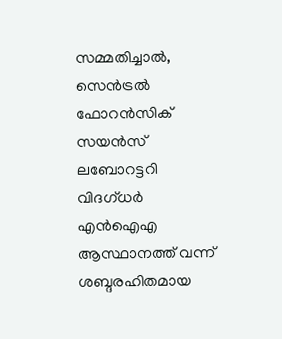സമ്മതിച്ചാല്‍, സെന്‍ട്രല്‍ ഫോറന്‍സിക് സയന്‍സ് ലബോറട്ടറി വിദഗ്ധര്‍ എന്‍ഐഎ ആസ്ഥാനത്ത് വന്ന് ശബ്ദരഹിതമായ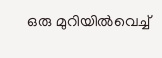ഒരു മുറിയില്‍വെച്ച്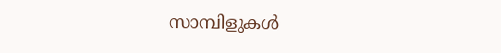സാമ്പിളുകള്‍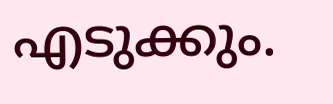എടുക്കും.